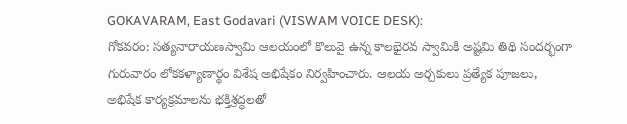GOKAVARAM, East Godavari (VISWAM VOICE DESK):
గోకవరం: సత్యనారాయణస్వామి ఆలయంలో కొలువై ఉన్న కాలభైరవ స్వామికి అష్టమి తిథి సందర్భంగా గురువారం లోకకళ్యాణార్థం విశేష అభిషేకం నిర్వహించారు. ఆలయ అర్చకులు ప్రత్యేక పూజలు, అభిషేక కార్యక్రమాలను భక్తిశ్రద్ధలతో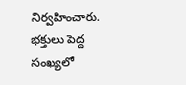నిర్వహించారు. భక్తులు పెద్ద సంఖ్యలో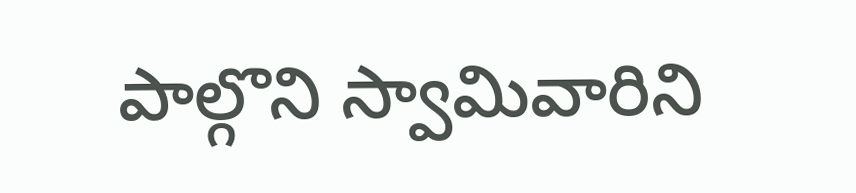పాల్గొని స్వామివారిని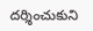దర్శించుకుని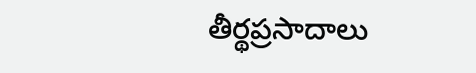తీర్థప్రసాదాలు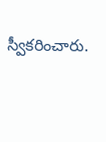స్వీకరించారు.